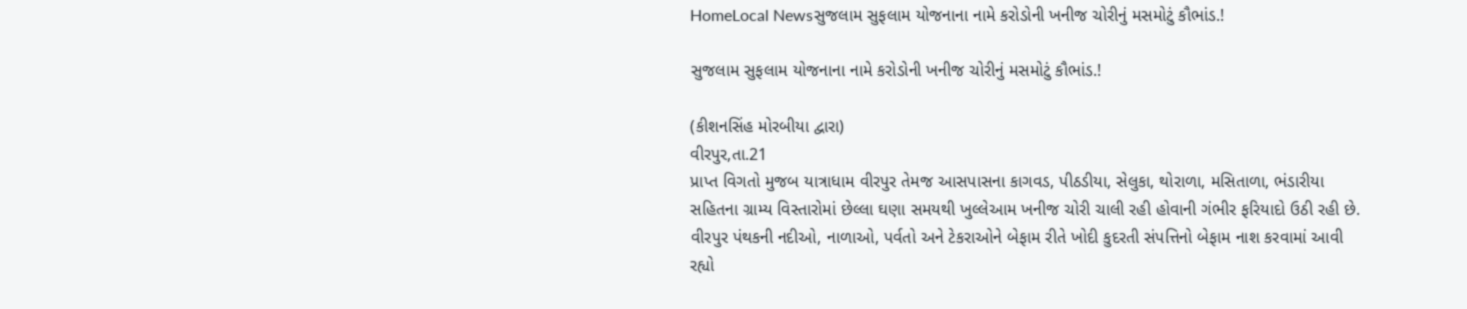HomeLocal Newsસુજલામ સુફલામ યોજનાના નામે કરોડોની ખનીજ ચોરીનું મસમોટું કૌભાંડ.!

સુજલામ સુફલામ યોજનાના નામે કરોડોની ખનીજ ચોરીનું મસમોટું કૌભાંડ.!

(કીશનસિંહ મોરબીયા દ્વારા)
વીરપુર,તા.21
પ્રાપ્ત વિગતો મુજબ યાત્રાધામ વીરપુર તેમજ આસપાસના કાગવડ, પીઠડીયા, સેલુકા, થોરાળા, મસિતાળા, ભંડારીયા સહિતના ગ્રામ્ય વિસ્તારોમાં છેલ્લા ઘણા સમયથી ખુલ્લેઆમ ખનીજ ચોરી ચાલી રહી હોવાની ગંભીર ફરિયાદો ઉઠી રહી છે. વીરપુર પંથકની નદીઓ, નાળાઓ, પર્વતો અને ટેકરાઓને બેફામ રીતે ખોદી કુદરતી સંપત્તિનો બેફામ નાશ કરવામાં આવી રહ્યો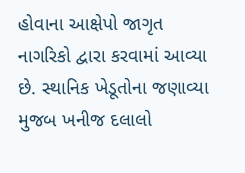હોવાના આક્ષેપો જાગૃત નાગરિકો દ્વારા કરવામાં આવ્યા છે. સ્થાનિક ખેડૂતોના જણાવ્યા મુજબ ખનીજ દલાલો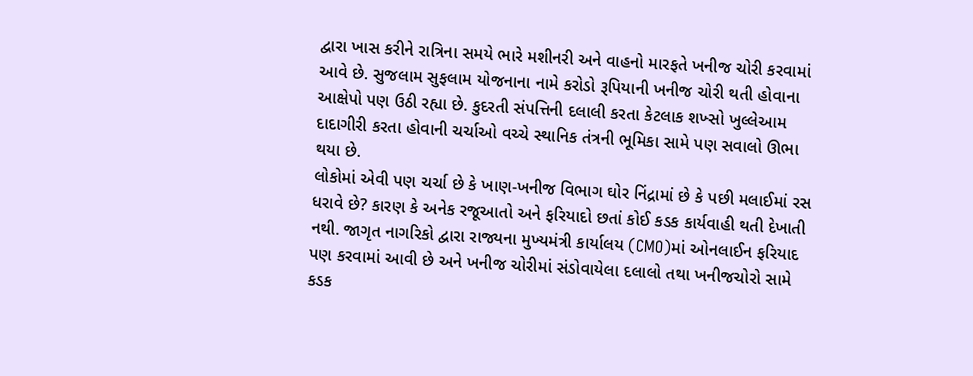દ્વારા ખાસ કરીને રાત્રિના સમયે ભારે મશીનરી અને વાહનો મારફતે ખનીજ ચોરી કરવામાં આવે છે. સુજલામ સુફલામ યોજનાના નામે કરોડો રૂપિયાની ખનીજ ચોરી થતી હોવાના આક્ષેપો પણ ઉઠી રહ્યા છે. કુદરતી સંપત્તિની દલાલી કરતા કેટલાક શખ્સો ખુલ્લેઆમ દાદાગીરી કરતા હોવાની ચર્ચાઓ વચ્ચે સ્થાનિક તંત્રની ભૂમિકા સામે પણ સવાલો ઊભા થયા છે.
લોકોમાં એવી પણ ચર્ચા છે કે ખાણ-ખનીજ વિભાગ ઘોર નિંદ્રામાં છે કે પછી મલાઈમાં રસ ધરાવે છે? કારણ કે અનેક રજૂઆતો અને ફરિયાદો છતાં કોઈ કડક કાર્યવાહી થતી દેખાતી નથી. જાગૃત નાગરિકો દ્વારા રાજ્યના મુખ્યમંત્રી કાર્યાલય (CMO)માં ઓનલાઈન ફરિયાદ પણ કરવામાં આવી છે અને ખનીજ ચોરીમાં સંડોવાયેલા દલાલો તથા ખનીજચોરો સામે કડક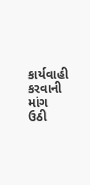કાર્યવાહી કરવાની માંગ ઉઠી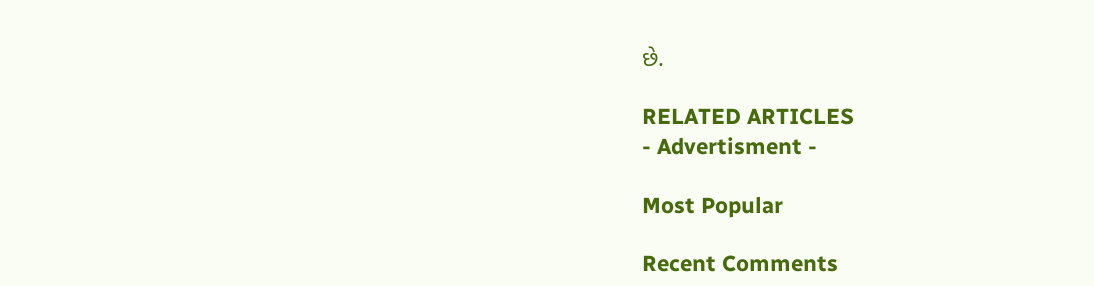છે.

RELATED ARTICLES
- Advertisment -

Most Popular

Recent Comments